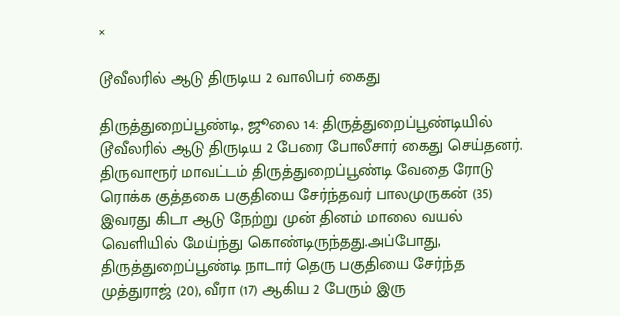×

டூவீலரில் ஆடு திருடிய 2 வாலிபர் கைது

திருத்துறைப்பூண்டி, ஜூலை 14: திருத்துறைப்பூண்டியில் டூவீலரில் ஆடு திருடிய 2 பேரை போலீசார் கைது செய்தனர். திருவாரூர் மாவட்டம் திருத்துறைப்பூண்டி வேதை ரோடு ரொக்க குத்தகை பகுதியை சேர்ந்தவர் பாலமுருகன் (35) இவரது கிடா ஆடு நேற்று முன் தினம் மாலை வயல் வெளியில் மேய்ந்து கொண்டிருந்தது.அப்போது, திருத்துறைப்பூண்டி நாடார் தெரு பகுதியை சேர்ந்த முத்துராஜ் (20), வீரா (17) ஆகிய 2 பேரும் இரு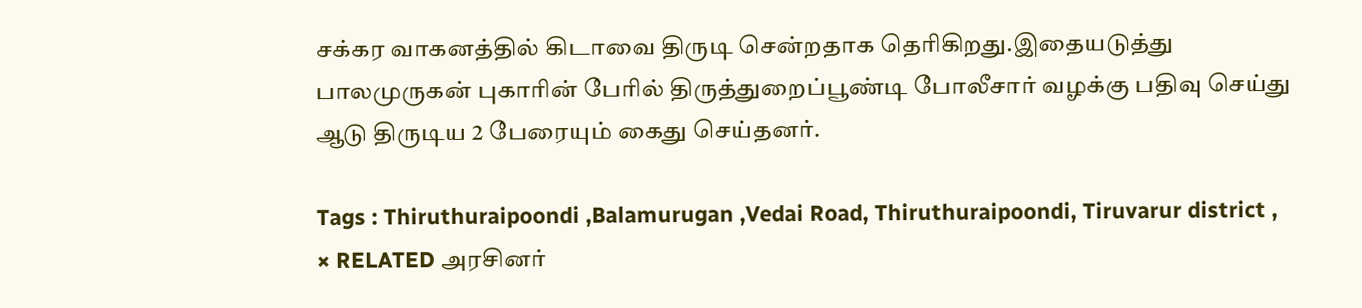சக்கர வாகனத்தில் கிடாவை திருடி சென்றதாக தெரிகிறது.இதையடுத்து பாலமுருகன் புகாரின் பேரில் திருத்துறைப்பூண்டி போலீசார் வழக்கு பதிவு செய்து ஆடு திருடிய 2 பேரையும் கைது செய்தனர்.

Tags : Thiruthuraipoondi ,Balamurugan ,Vedai Road, Thiruthuraipoondi, Tiruvarur district ,
× RELATED அரசினர்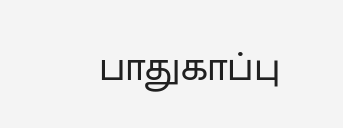பாதுகாப்பு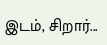இடம், சிறார்...